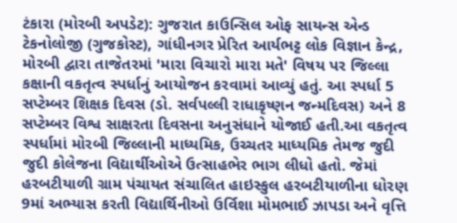ટંકારા (મોરબી અપડેટ): ગુજરાત કાઉન્સિલ ઓફ સાયન્સ એન્ડ ટેકનોલોજી (ગુજકોસ્ટ), ગાંધીનગર પ્રેરિત આર્યભટ્ટ લોક વિજ્ઞાન કેન્દ્ર, મોરબી દ્વારા તાજેતરમાં 'મારા વિચારો મારા મતે' વિષય પર જિલ્લા કક્ષાની વકતૃત્વ સ્પર્ધાનું આયોજન કરવામાં આવ્યું હતું. આ સ્પર્ધા 5 સપ્ટેમ્બર શિક્ષક દિવસ (ડો. સર્વપલ્લી રાધાકૃષ્ણન જન્મદિવસ) અને 8 સપ્ટેમ્બર વિશ્વ સાક્ષરતા દિવસના અનુસંધાને યોજાઈ હતી.આ વકતૃત્વ સ્પર્ધામાં મોરબી જિલ્લાની માધ્યમિક, ઉચ્ચતર માધ્યમિક તેમજ જુદી જુદી કોલેજના વિદ્યાર્થીઓએ ઉત્સાહભેર ભાગ લીધો હતો. જેમાં હરબટીયાળી ગ્રામ પંચાયત સંચાલિત હાઇસ્કુલ હરબટીયાળીના ધોરણ 9માં અભ્યાસ કરતી વિદ્યાર્થિનીઓ ઉર્વિશા મોમભાઈ ઝાપડા અને વૃત્તિ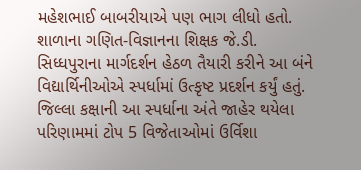મહેશભાઈ બાબરીયાએ પણ ભાગ લીધો હતો. શાળાના ગણિત-વિજ્ઞાનના શિક્ષક જે.ડી. સિધ્ધપુરાના માર્ગદર્શન હેઠળ તૈયારી કરીને આ બંને વિદ્યાર્થિનીઓએ સ્પર્ધામાં ઉત્કૃષ્ટ પ્રદર્શન કર્યું હતું. જિલ્લા કક્ષાની આ સ્પર્ધાના અંતે જાહેર થયેલા પરિણામમાં ટોપ 5 વિજેતાઓમાં ઉર્વિશા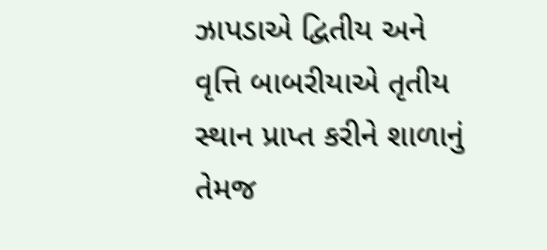ઝાપડાએ દ્વિતીય અને વૃત્તિ બાબરીયાએ તૃતીય સ્થાન પ્રાપ્ત કરીને શાળાનું તેમજ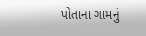પોતાના ગામનું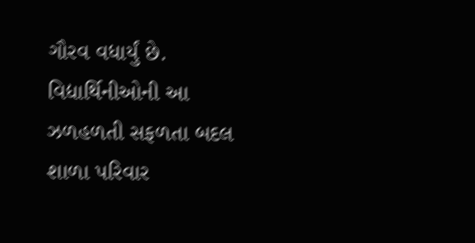ગૌરવ વધાર્યું છે. વિદ્યાર્થિનીઓની આ ઝળહળતી સફળતા બદલ શાળા પરિવાર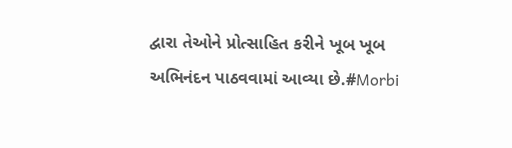દ્વારા તેઓને પ્રોત્સાહિત કરીને ખૂબ ખૂબ અભિનંદન પાઠવવામાં આવ્યા છે.#Morbi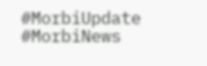#MorbiUpdate #MorbiNews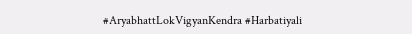#AryabhattLokVigyanKendra #Harbatiyali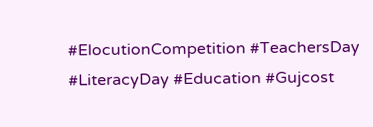#ElocutionCompetition #TeachersDay #LiteracyDay #Education #Gujcost